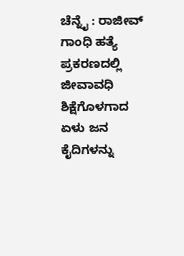ಚೆನ್ನೈ : ರಾಜೀವ್ ಗಾಂಧಿ ಹತ್ಯೆ ಪ್ರಕರಣದಲ್ಲಿ ಜೀವಾವಧಿ ಶಿಕ್ಷೆಗೊಳಗಾದ ಏಳು ಜನ ಕೈದಿಗಳನ್ನು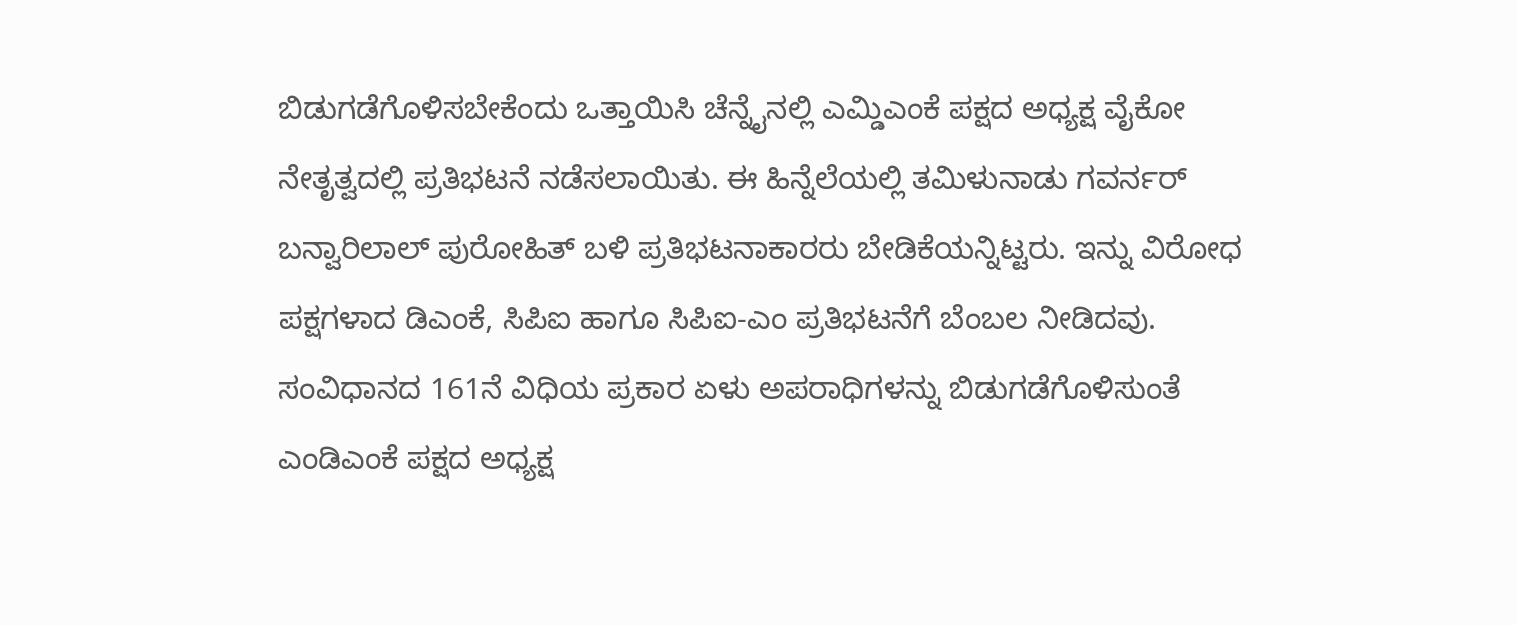ಬಿಡುಗಡೆಗೊಳಿಸಬೇಕೆಂದು ಒತ್ತಾಯಿಸಿ ಚೆನ್ನೈನಲ್ಲಿ ಎಮ್ಡಿಎಂಕೆ ಪಕ್ಷದ ಅಧ್ಯಕ್ಷ ವೈಕೋ ನೇತೃತ್ವದಲ್ಲಿ ಪ್ರತಿಭಟನೆ ನಡೆಸಲಾಯಿತು. ಈ ಹಿನ್ನೆಲೆಯಲ್ಲಿ ತಮಿಳುನಾಡು ಗವರ್ನರ್ ಬನ್ವಾರಿಲಾಲ್ ಪುರೋಹಿತ್ ಬಳಿ ಪ್ರತಿಭಟನಾಕಾರರು ಬೇಡಿಕೆಯನ್ನಿಟ್ಟರು. ಇನ್ನು ವಿರೋಧ ಪಕ್ಷಗಳಾದ ಡಿಎಂಕೆ, ಸಿಪಿಐ ಹಾಗೂ ಸಿಪಿಐ-ಎಂ ಪ್ರತಿಭಟನೆಗೆ ಬೆಂಬಲ ನೀಡಿದವು. ಸಂವಿಧಾನದ 161ನೆ ವಿಧಿಯ ಪ್ರಕಾರ ಏಳು ಅಪರಾಧಿಗಳನ್ನು ಬಿಡುಗಡೆಗೊಳಿಸುಂತೆ ಎಂಡಿಎಂಕೆ ಪಕ್ಷದ ಅಧ್ಯಕ್ಷ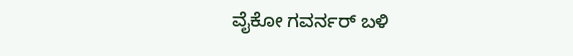ವೈಕೋ ಗವರ್ನರ್ ಬಳಿ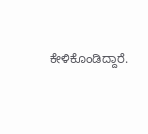ಕೇಳಿಕೊಂಡಿದ್ದಾರೆ.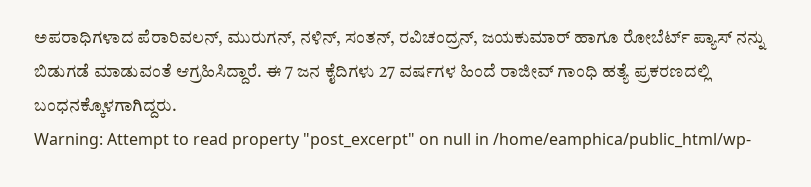ಅಪರಾಧಿಗಳಾದ ಪೆರಾರಿವಲನ್, ಮುರುಗನ್, ನಳಿನ್, ಸಂತನ್, ರವಿಚಂದ್ರನ್, ಜಯಕುಮಾರ್ ಹಾಗೂ ರೋಬೆರ್ಟ್ ಪ್ಯಾಸ್ ನನ್ನು ಬಿಡುಗಡೆ ಮಾಡುವಂತೆ ಆಗ್ರಹಿಸಿದ್ದಾರೆ. ಈ 7 ಜನ ಕೈದಿಗಳು 27 ವರ್ಷಗಳ ಹಿಂದೆ ರಾಜೀವ್ ಗಾಂಧಿ ಹತ್ಯೆ ಪ್ರಕರಣದಲ್ಲಿ ಬಂಧನಕ್ಕೊಳಗಾಗಿದ್ದರು.
Warning: Attempt to read property "post_excerpt" on null in /home/eamphica/public_html/wp-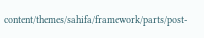content/themes/sahifa/framework/parts/post-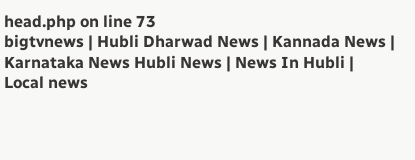head.php on line 73
bigtvnews | Hubli Dharwad News | Kannada News | Karnataka News Hubli News | News In Hubli | Local news